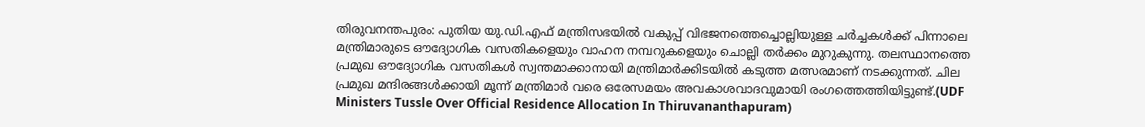തിരുവനന്തപുരം: പുതിയ യു.ഡി.എഫ് മന്ത്രിസഭയിൽ വകുപ്പ് വിഭജനത്തെച്ചൊല്ലിയുള്ള ചർച്ചകൾക്ക് പിന്നാലെ മന്ത്രിമാരുടെ ഔദ്യോഗിക വസതികളെയും വാഹന നമ്പറുകളെയും ചൊല്ലി തർക്കം മുറുകുന്നു. തലസ്ഥാനത്തെ പ്രമുഖ ഔദ്യോഗിക വസതികൾ സ്വന്തമാക്കാനായി മന്ത്രിമാർക്കിടയിൽ കടുത്ത മത്സരമാണ് നടക്കുന്നത്. ചില പ്രമുഖ മന്ദിരങ്ങൾക്കായി മൂന്ന് മന്ത്രിമാർ വരെ ഒരേസമയം അവകാശവാദവുമായി രംഗത്തെത്തിയിട്ടുണ്ട്.(UDF Ministers Tussle Over Official Residence Allocation In Thiruvananthapuram)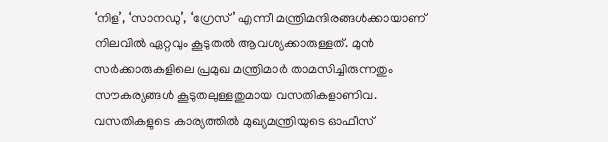‘നിള’, ‘സാനഡു’, ‘ഗ്രേസ്’ എന്നീ മന്ത്രിമന്ദിരങ്ങൾക്കായാണ് നിലവിൽ ഏറ്റവും കൂടുതൽ ആവശ്യക്കാരുള്ളത്. മുൻ സർക്കാരുകളിലെ പ്രമുഖ മന്ത്രിമാർ താമസിച്ചിരുന്നതും സൗകര്യങ്ങൾ കൂടുതലുള്ളതുമായ വസതികളാണിവ. വസതികളുടെ കാര്യത്തിൽ മുഖ്യമന്ത്രിയുടെ ഓഫീസ്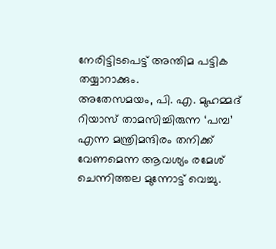നേരിട്ടിടപെട്ട് അന്തിമ പട്ടിക തയ്യാറാക്കും.
അതേസമയം, പി. എ. മുഹമ്മദ് റിയാസ് താമസിച്ചിരുന്ന ‘പമ്പ’ എന്ന മന്ത്രിമന്ദിരം തനിക്ക് വേണമെന്ന ആവശ്യം രമേശ് ചെന്നിത്തല മുന്നോട്ട് വെച്ചു.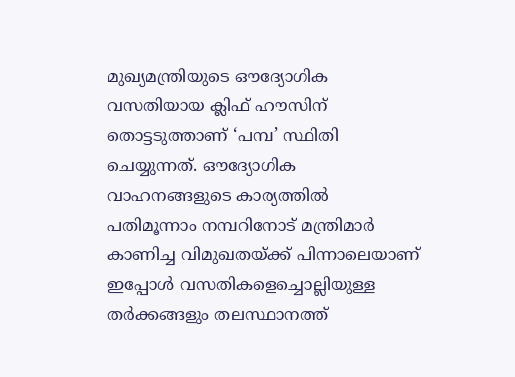മുഖ്യമന്ത്രിയുടെ ഔദ്യോഗിക വസതിയായ ക്ലിഫ് ഹൗസിന് തൊട്ടടുത്താണ് ‘പമ്പ’ സ്ഥിതി ചെയ്യുന്നത്. ഔദ്യോഗിക വാഹനങ്ങളുടെ കാര്യത്തിൽ പതിമൂന്നാം നമ്പറിനോട് മന്ത്രിമാർ കാണിച്ച വിമുഖതയ്ക്ക് പിന്നാലെയാണ് ഇപ്പോൾ വസതികളെച്ചൊല്ലിയുള്ള തർക്കങ്ങളും തലസ്ഥാനത്ത്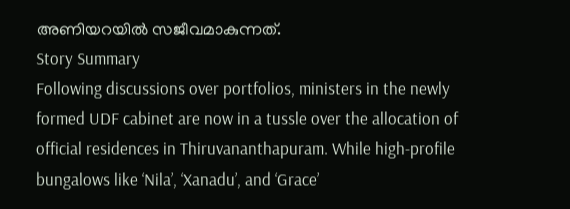അണിയറയിൽ സജീവമാകുന്നത്.
Story Summary
Following discussions over portfolios, ministers in the newly formed UDF cabinet are now in a tussle over the allocation of official residences in Thiruvananthapuram. While high-profile bungalows like ‘Nila’, ‘Xanadu’, and ‘Grace’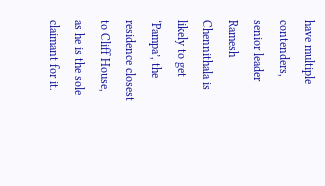have multiple contenders, senior leader Ramesh Chennithala is likely to get ‘Pampa’, the residence closest to Cliff House, as he is the sole claimant for it.